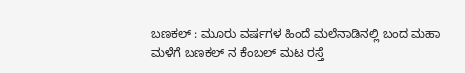ಬಣಕಲ್ : ಮೂರು ವರ್ಷಗಳ ಹಿಂದೆ ಮಲೆನಾಡಿನಲ್ಲಿ ಬಂದ ಮಹಾ ಮಳೆಗೆ ಬಣಕಲ್ ನ ಕೆಂಬಲ್ ಮಟ ರಸ್ತೆ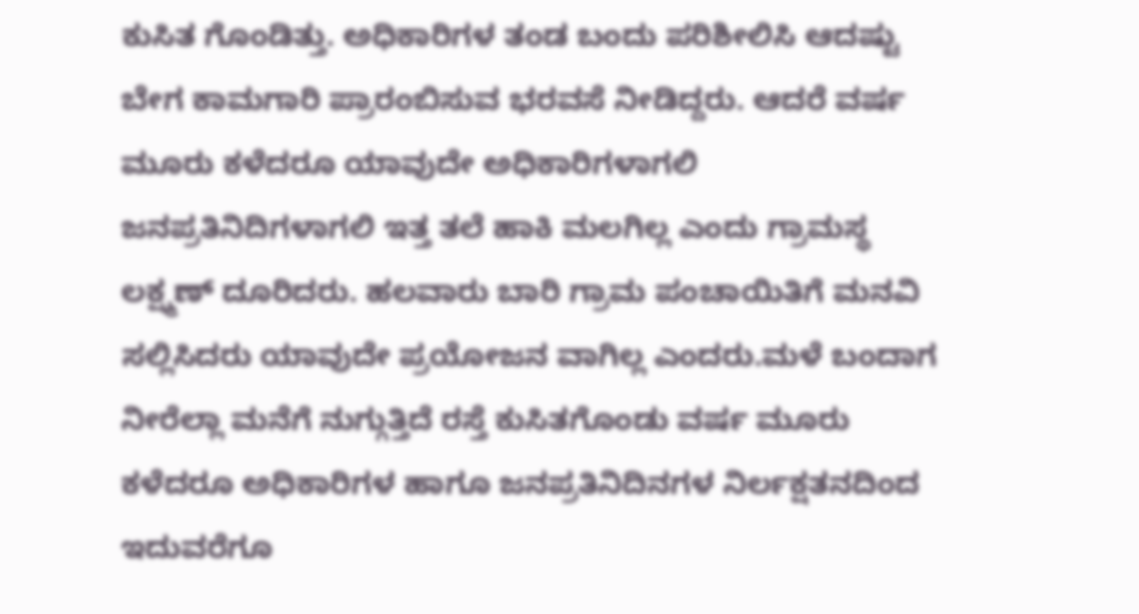ಕುಸಿತ ಗೊಂಡಿತ್ತು. ಅಧಿಕಾರಿಗಳ ತಂಡ ಬಂದು ಪರಿಶೀಲಿಸಿ ಆದಷ್ಟು ಬೇಗ ಕಾಮಗಾರಿ ಪ್ರಾರಂಬಿಸುವ ಭರವಸೆ ನೀಡಿದ್ದರು. ಆದರೆ ವರ್ಷ ಮೂರು ಕಳೆದರೂ ಯಾವುದೇ ಅಧಿಕಾರಿಗಳಾಗಲಿ ಜನಪ್ರತಿನಿದಿಗಳಾಗಲಿ ಇತ್ತ ತಲೆ ಹಾಕಿ ಮಲಗಿಲ್ಲ ಎಂದು ಗ್ರಾಮಸ್ಥ ಲಕ್ಷ್ಮಣ್ ದೂರಿದರು. ಹಲವಾರು ಬಾರಿ ಗ್ರಾಮ ಪಂಚಾಯಿತಿಗೆ ಮನವಿ ಸಲ್ಲಿಸಿದರು ಯಾವುದೇ ಪ್ರಯೋಜನ ವಾಗಿಲ್ಲ ಎಂದರು.ಮಳೆ ಬಂದಾಗ ನೀರೆಲ್ಲಾ ಮನೆಗೆ ನುಗ್ಗುತ್ತಿದೆ ರಸ್ತೆ ಕುಸಿತಗೊಂಡು ವರ್ಷ ಮೂರು ಕಳೆದರೂ ಅಧಿಕಾರಿಗಳ ಹಾಗೂ ಜನಪ್ರತಿನಿದಿನಗಳ ನಿರ್ಲಕ್ಷತನದಿಂದ ಇದುವರೆಗೂ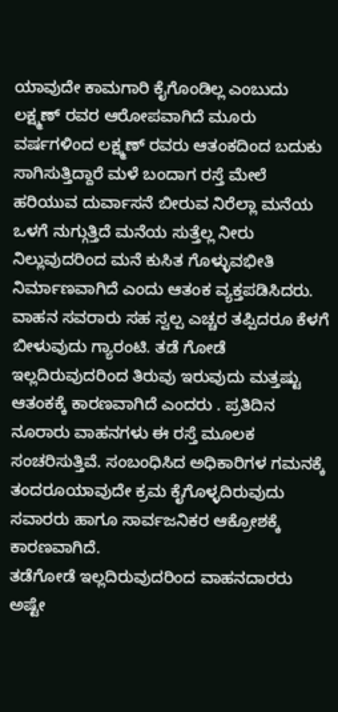ಯಾವುದೇ ಕಾಮಗಾರಿ ಕೈಗೊಂಡಿಲ್ಲ ಎಂಬುದು ಲಕ್ಷ್ಮಣ್ ರವರ ಆರೋಪವಾಗಿದೆ ಮೂರು ವರ್ಷಗಳಿಂದ ಲಕ್ಷ್ಮಣ್ ರವರು ಆತಂಕದಿಂದ ಬದುಕು ಸಾಗಿಸುತ್ತಿದ್ದಾರೆ ಮಳೆ ಬಂದಾಗ ರಸ್ತೆ ಮೇಲೆ ಹರಿಯುವ ದುರ್ವಾಸನೆ ಬೀರುವ ನಿರೆಲ್ಲಾ ಮನೆಯ ಒಳಗೆ ನುಗ್ಗುತ್ತಿದೆ ಮನೆಯ ಸುತ್ತೆಲ್ಲ ನೀರು ನಿಲ್ಲುವುದರಿಂದ ಮನೆ ಕುಸಿತ ಗೊಳ್ಳುವಭೀತಿ ನಿರ್ಮಾಣವಾಗಿದೆ ಎಂದು ಆತಂಕ ವ್ಯಕ್ತಪಡಿಸಿದರು.
ವಾಹನ ಸವರಾರು ಸಹ ಸ್ವಲ್ಪ ಎಚ್ಚರ ತಪ್ಪಿದರೂ ಕೆಳಗೆ ಬೀಳುವುದು ಗ್ಯಾರಂಟಿ. ತಡೆ ಗೋಡೆ ಇಲ್ಲದಿರುವುದರಿಂದ ತಿರುವು ಇರುವುದು ಮತ್ತಷ್ಟು ಆತಂಕಕ್ಕೆ ಕಾರಣವಾಗಿದೆ ಎಂದರು . ಪ್ರತಿದಿನ ನೂರಾರು ವಾಹನಗಳು ಈ ರಸ್ತೆ ಮೂಲಕ ಸಂಚರಿಸುತ್ತಿವೆ. ಸಂಬಂಧಿಸಿದ ಅಧಿಕಾರಿಗಳ ಗಮನಕ್ಕೆ ತಂದರೂಯಾವುದೇ ಕ್ರಮ ಕೈಗೊಳ್ಳದಿರುವುದು ಸವಾರರು ಹಾಗೂ ಸಾರ್ವಜನಿಕರ ಆಕ್ರೋಶಕ್ಕೆ ಕಾರಣವಾಗಿದೆ.
ತಡೆಗೋಡೆ ಇಲ್ಲದಿರುವುದರಿಂದ ವಾಹನದಾರರು ಅಷ್ಟೇ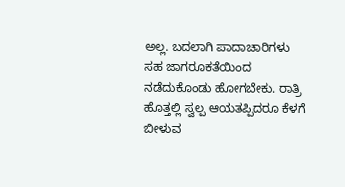ಅಲ್ಲ. ಬದಲಾಗಿ ಪಾದಾಚಾರಿಗಳು ಸಹ ಜಾಗರೂಕತೆಯಿಂದ ನಡೆದುಕೊಂಡು ಹೋಗಬೇಕು. ರಾತ್ರಿ ಹೊತ್ತಲ್ಲಿ ಸ್ವಲ್ಪ ಆಯತಪ್ಪಿದರೂ ಕೆಳಗೆ ಬೀಳುವ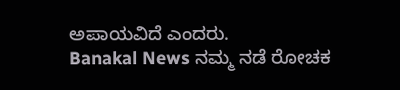ಅಪಾಯವಿದೆ ಎಂದರು.
Banakal News ನಮ್ಮ ನಡೆ ರೋಚಕ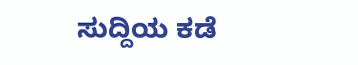ಸುದ್ದಿಯ ಕಡೆ